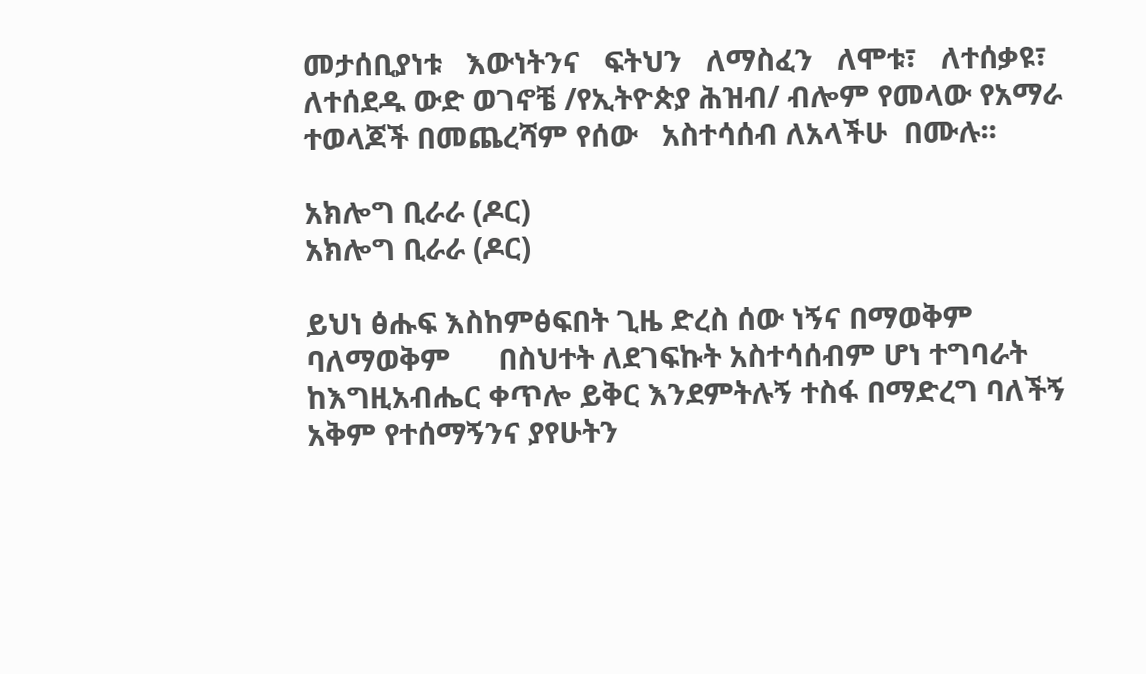መታሰቢያነቱ   እውነትንና   ፍትህን   ለማስፈን   ለሞቱ፣   ለተሰቃዩ፣   ለተሰደዱ ውድ ወገኖቼ /የኢትዮጵያ ሕዝብ/ ብሎም የመላው የአማራ ተወላጆች በመጨረሻም የሰው   አስተሳሰብ ለአላችሁ  በሙሉ፡፡

አክሎግ ቢራራ (ዶር)
አክሎግ ቢራራ (ዶር)

ይህነ ፅሑፍ እስከምፅፍበት ጊዜ ድረስ ሰው ነኝና በማወቅም ባለማወቅም      በስህተት ለደገፍኩት አስተሳሰብም ሆነ ተግባራት ከእግዚአብሔር ቀጥሎ ይቅር እንደምትሉኝ ተስፋ በማድረግ ባለችኝ አቅም የተሰማኝንና ያየሁትን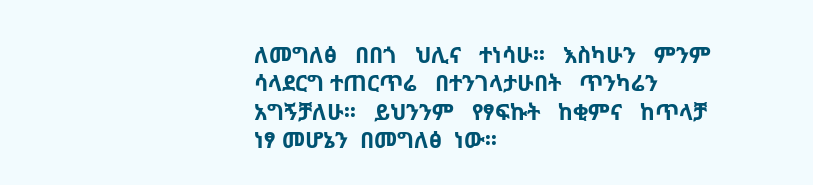ለመግለፅ   በበጎ   ህሊና   ተነሳሁ፡፡   እስካሁን   ምንም   ሳላደርግ ተጠርጥሬ   በተንገላታሁበት   ጥንካሬን   አግኝቻለሁ፡፡   ይህንንም   የፃፍኩት   ከቂምና   ከጥላቻ   ነፃ መሆኔን  በመግለፅ  ነው፡፡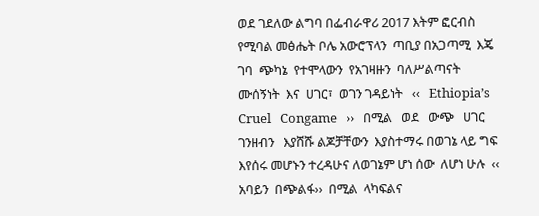ወደ ገደለው ልግባ በፌብራዋሪ 2017 እትም ፎርብስ የሚባል መፅሔት ቦሌ አውሮፕላን  ጣቢያ በአጋጣሚ  እጄ  ገባ  ጭካኔ  የተሞላውን  የአገዛዙን  ባለሥልጣናት  ሙሰኝነት  እና  ሀገር፣  ወገን ገዳይነት   ‹‹   Ethiopia’s   Cruel   Congame   ››   በሚል   ወደ   ውጭ   ሀገር   ገንዘብን   እያሸሹ ልጆቻቸውን  እያስተማሩ በወገኔ ላይ ግፍ እየሰሩ መሆኑን ተረዳሁና ለወገኔም ሆነ ሰው  ለሆነ ሁሉ  ‹‹  አባይን  በጭልፋ››  በሚል  ላካፍልና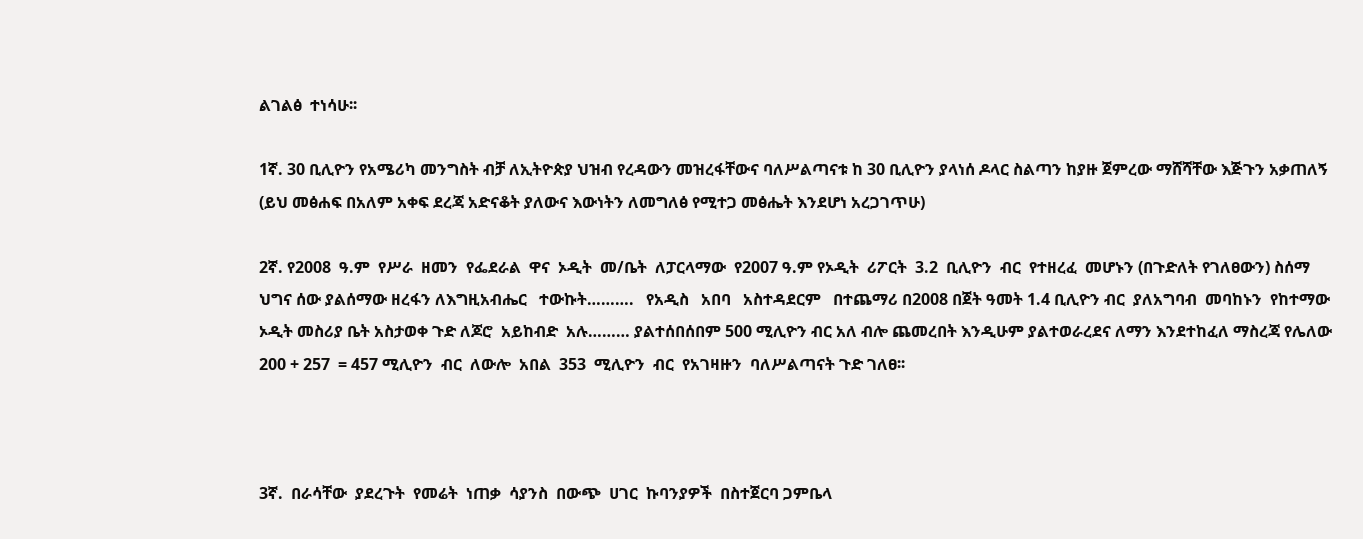ልገልፅ  ተነሳሁ፡፡

1ኛ. 30 ቢሊዮን የአሜሪካ መንግስት ብቻ ለኢትዮጵያ ህዝብ የረዳውን መዝረፋቸውና ባለሥልጣናቱ ከ 30 ቢሊዮን ያላነሰ ዶላር ስልጣን ከያዙ ጀምረው ማሸሻቸው እጅጉን አቃጠለኝ (ይህ መፅሐፍ በአለም አቀፍ ደረጃ አድናቆት ያለውና እውነትን ለመግለፅ የሚተጋ መፅሔት እንደሆነ አረጋገጥሁ)

2ኛ. የ2008  ዓ.ም  የሥራ  ዘመን  የፌደራል  ዋና  ኦዲት  መ/ቤት  ለፓርላማው  የ2007 ዓ.ም የኦዲት  ሪፖርት  3.2  ቢሊዮን  ብር  የተዘረፈ  መሆኑን (በጉድለት የገለፀውን) ስሰማ ህግና ሰው ያልሰማው ዘረፋን ለእግዚአብሔር   ተውኩት……….   የአዲስ   አበባ   አስተዳደርም   በተጨማሪ በ2008 በጀት ዓመት 1.4 ቢሊዮን ብር  ያለአግባብ  መባከኑን  የከተማው  ኦዲት መስሪያ ቤት አስታወቀ ጉድ ለጆሮ  አይከብድ  አሉ……… ያልተሰበሰበም 500 ሚሊዮን ብር አለ ብሎ ጨመረበት እንዲሁም ያልተወራረደና ለማን እንደተከፈለ ማስረጃ የሌለው 200 + 257  = 457 ሚሊዮን  ብር  ለውሎ  አበል  353  ሚሊዮን  ብር  የአገዛዙን  ባለሥልጣናት ጉድ ገለፀ፡፡



3ኛ.  በራሳቸው  ያደረጉት  የመሬት  ነጠቃ  ሳያንስ  በውጭ  ሀገር  ኩባንያዎች  በስተጀርባ ጋምቤላ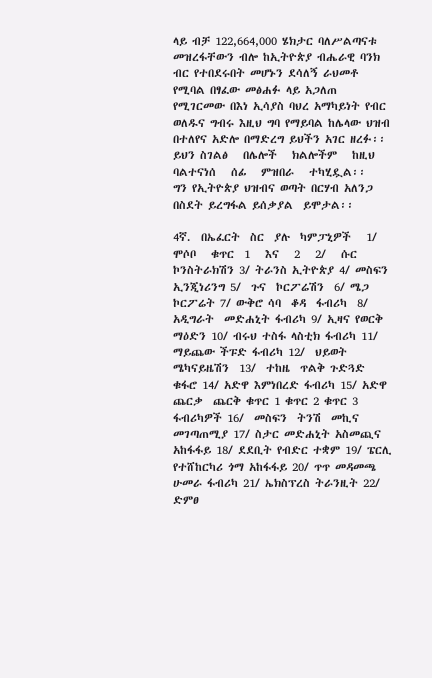ላይ ብቻ 122,664,000 ሄክታር ባለሥልጣናቱ መዝረፋቸውን ብሎ ከኢትዮጵያ ብሔራዊ ባንክ ብር የተበደሩበት መሆኑን ደሳለኝ ራህመቶ የሚባል በፃፈው መፅሐፉ ላይ አጋለጠ የሚገርመው በእነ ኢሳያስ ባህረ አማካይነት የብር ወለዱና ግብሩ እዚህ ግባ የማይባል ከሌላው ህዝብ በተለየና አድሎ በማድረግ ይህችን አገር ዘረፉ፡፡ ይህን ስገልፅ   በሌሎች   ክልሎችም   ከዚህ ባልተናነሰ   ሰፊ   ምዝበራ   ተካሂዷል፡፡   ግን የኢትዮጵያ ህዝብና ወጣት በርሃብ አለንጋ በስደት ይረግፋል ይሰቃያል  ይሞታል፡፡

4ኛ.  በኤፈርት  ስር  ያሉ  ካምፓኒዎች   1/   ሞሶቦ   ቁጥር  1   እና   2   2/   ሱር ኮንስትራክሽን 3/ ትራንስ ኢትዮጵያ 4/ መስፍን ኢንጂነሪንግ 5/  ጉና  ኮርፖሬሽን  6/ ሜጋ ኮርፖሬት 7/ ውቅሮ ሳባ  ቆዳ  ፋብሪካ  8/  አዲግራት  መድሐኒት ፋብሪካ 9/ ኢዛና የወርቅ ማዕድን 10/ ብሩህ ተስፋ ላስቲክ ፋብሪካ 11/ ማይጨው ችፑድ ፋብሪካ 12/  ህይወት  ሜካናይዜሽን  13/  ተከዜ  ጥልቅ ጉድጓድ ቁፋሮ 14/ አድዋ እምነበረድ ፋብሪካ 15/ አድዋ  ጨርቃ  ጨርቅ ቁጥር 1 ቁጥር 2 ቁጥር 3 ፋብሪካዎች 16/  መስፍን  ትንሽ  መኪና መገጣጠሚያ 17/ ስታር መድሐኒት አስመጪና አከፋፋይ 18/ ደደቢት የብድር ተቋም 19/ ፔርሊ የተሸከርካሪ ጎማ አከፋፋይ 20/ ጥጥ መዳመጫ ሁመራ ፋብሪካ 21/ ኤክስፕረስ ትራንዚት 22/ ድምፀ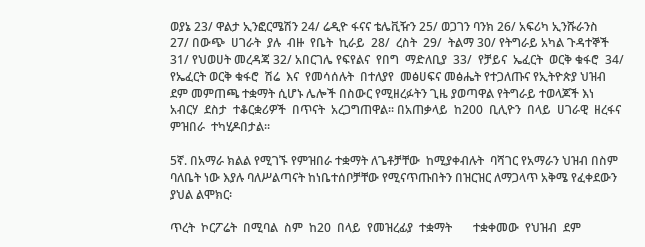ወያኔ 23/ ዋልታ ኢንፎርሜሽን 24/ ሬዲዮ ፋናና ቴሌቪዥን 25/ ወጋገን ባንክ 26/ አፍሪካ ኢንሹራንስ   27/ በውጭ  ሀገራት  ያሉ  ብዙ  የቤት  ኪራይ  28/  ረስት  29/  ትልማ 30/ የትግራይ አካል ጉዳተኞች 31/ የህወሀት መረዳጃ 32/ አበርገሌ የፍየልና  የበግ  ማድለቢያ  33/  የቻይና  ኤፈርት  ወርቅ ቁፋሮ  34/ የኤፈርት ወርቅ ቁፋሮ  ሽሬ  እና  የመሳሰሉት  በተለያየ  መፅሀፍና መፅሔት የተጋለጡና የኢትዮጵያ ህዝብ ደም መምጠጫ ተቋማት ሲሆኑ ሌሎች በስውር የሚዘረፉትን ጊዜ ያወጣዋል የትግራይ ተወላጆች እነ አብርሃ  ደስታ  ተቆርቋሪዎች  በጥናት  አረጋግጠዋል፡፡ በአጠቃላይ  ከ200  ቢሊዮን  በላይ  ሀገራዊ  ዘረፋና  ምዝበራ  ተካሂዶበታል፡፡

5ኛ. በአማራ ክልል የሚገኙ የምዝበራ ተቋማት ለጌቶቻቸው  ከሚያቀብሉት  ባሻገር የአማራን ህዝብ በስም ባለቤት ነው እያሉ ባለሥልጣናት ከነቤተሰቦቻቸው የሚናጥጡበትን በዝርዝር ለማጋላጥ አቅሜ የፈቀደውን ያህል ልሞክር፡

ጥረት  ኮርፖሬት  በሚባል  ስም  ከ20  በላይ  የመዝረፊያ  ተቋማት       ተቋቀመው  የህዝብ  ደም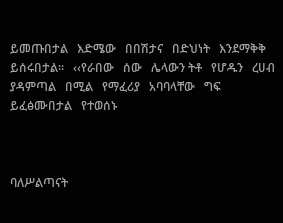ይመጡበታል   እድሜው   በበሽታና   በድህነት   እንደማቅቅ   ይሰሩበታል፡፡   ‹‹የራበው   ሰው   ሌላውን ትቶ   የሆዱን   ረሀብ   ያዳምጣል   በሚል   የማፈሪያ   አባባላቸው   ግፍ   ይፈፅሙበታል   የተወሰኑ



ባለሥልጣናት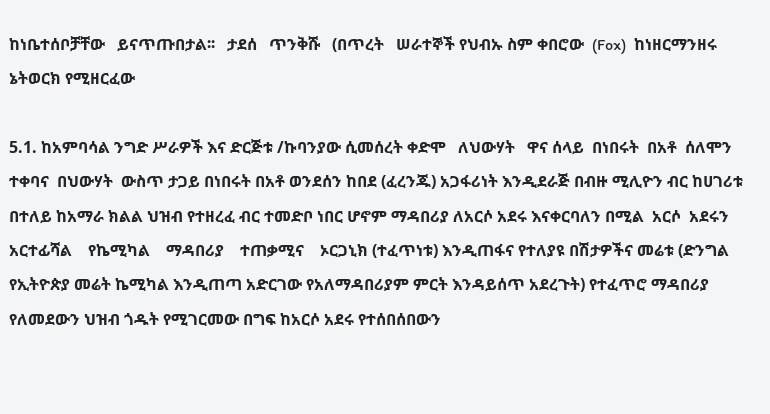ከነቤተሰቦቻቸው   ይናጥጡበታል፡፡   ታደሰ   ጥንቅሹ   (በጥረት   ሠራተኞች የህብኡ ስም ቀበሮው  (Fox)  ከነዘርማንዘሩ  ኔትወርክ የሚዘርፈው

5.1. ከአምባሳል ንግድ ሥራዎች እና ድርጅቱ /ኩባንያው ሲመሰረት ቀድሞ   ለህውሃት   ዋና ሰላይ  በነበሩት  በአቶ  ሰለሞን  ተቀባና  በህውሃት  ውስጥ ታጋይ በነበሩት በአቶ ወንደሰን ከበደ (ፈረንጁ) አጋፋሪነት እንዲደራጅ በብዙ ሚሊዮን ብር ከሀገሪቱ በተለይ ከአማራ ክልል ህዝብ የተዘረፈ ብር ተመድቦ ነበር ሆኖም ማዳበሪያ ለአርሶ አደሩ እናቀርባለን በሚል  አርሶ  አደሩን አርተፊሻል    የኬሚካል    ማዳበሪያ    ተጠቃሚና    ኦርጋኒክ (ተፈጥነቱ) እንዲጠፋና የተለያዩ በሽታዎችና መሬቱ (ድንግል የኢትዮጵያ መሬት ኬሚካል እንዲጠጣ አድርገው የአለማዳበሪያም ምርት እንዳይሰጥ አደረጉት) የተፈጥሮ ማዳበሪያ የለመደውን ህዝብ ጎዱት የሚገርመው በግፍ ከአርሶ አደሩ የተሰበሰበውን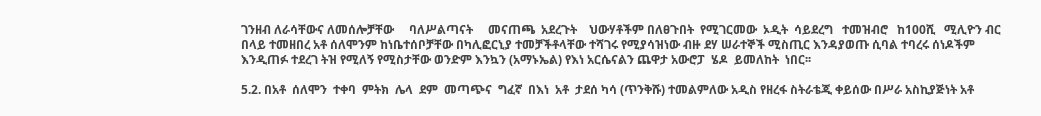ገንዘብ ለራሳቸውና ለመሰሎቻቸው     ባለሥልጣናት     መናጠጫ  አደረጉት    ህውሃቶችም በለፀጉበት  የሚገርመው  ኦዲት  ሳይደረግ   ተመዝብሮ   ከ100ሺ   ሚሊዮን ብር በላይ ተመዘበረ አቶ ሰለሞንም ከነቤተሰቦቻቸው በካሊፎርኒያ ተመቻችቶላቸው ተሻገሩ የሚያሳዝነው ብዙ ደሃ ሠራተኞች ሚስጢር እንዳያወጡ ሲባል ተባረሩ ሰነዶችም እንዲጠፉ ተደረገ ትዝ የሚለኝ የሚስታቸው ወንድም እንኳን (አማኑኤል) የእነ አርሴናልን ጨዋታ አውሮፓ  ሄዶ  ይመለከት  ነበር፡፡

5.2. በአቶ  ሰለሞን  ተቀባ  ምትክ  ሌላ  ደም  መጣጭና  ግፈኛ  በእነ  አቶ  ታደሰ ካሳ (ጥንቅሹ) ተመልምለው አዲስ የዘረፋ ስትራቴጂ ቀይሰው በሥራ አስኪያጅነት አቶ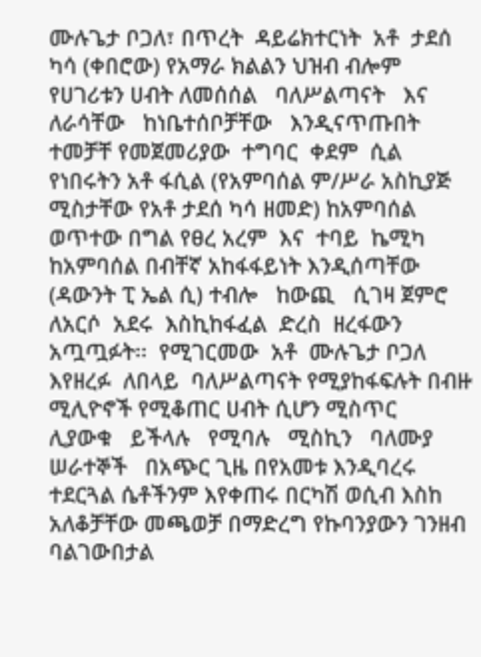ሙሉጌታ ቦጋለ፣ በጥረት  ዳይሬክተርነት  አቶ  ታደሰ ካሳ (ቀበሮው) የአማራ ክልልን ህዝብ ብሎም የሀገሪቱን ሀብት ለመሰሰል   ባለሥልጣናት   እና   ለራሳቸው   ከነቤተሰቦቻቸው   እንዲናጥጡበት  ተመቻቸ የመጀመሪያው  ተግባር  ቀደም  ሲል  የነበሩትን አቶ ፋሲል (የአምባሰል ም/ሥራ አስኪያጅ ሚስታቸው የአቶ ታደሰ ካሳ ዘመድ) ከአምባሰል ወጥተው በግል የፀረ አረም  እና  ተባይ  ኬሚካ ከአምባሰል በብቸኛ አከፋፋይነት እንዲሰጣቸው (ዳውንት ፒ ኤል ሲ) ተብሎ   ከውጪ   ሲገዛ ጀምሮ  ለአርሶ  አደሩ  እስኪከፋፈል  ድረስ  ዘረፋውን  አጧጧፉት፡፡  የሚገርመው  አቶ  ሙሉጌታ ቦጋለ  እየዘረፉ  ለበላይ  ባለሥልጣናት የሚያከፋፍሉት በብዙ ሚሊዮኖች የሚቆጠር ሀብት ሲሆን ሚስጥር   ሊያውቁ   ይችላሉ   የሚባሉ   ሚስኪን   ባለሙያ   ሠራተኞች   በአጭር ጊዜ በየአመቱ እንዲባረሩ ተደርጓል ሴቶችንም እየቀጠሩ በርካሽ ወሲብ እስከ አለቆቻቸው መጫወቻ በማድረግ የኩባንያውን ገንዘብ ባልገውበታል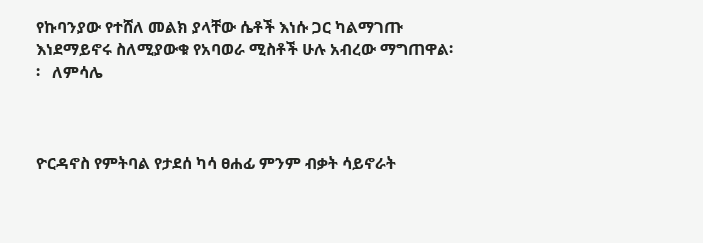የኩባንያው የተሸለ መልክ ያላቸው ሴቶች እነሱ ጋር ካልማገጡ እነደማይኖሩ ስለሚያውቁ የአባወራ ሚስቶች ሁሉ አብረው ማግጠዋል፡፡   ለምሳሌ



ዮርዳኖስ የምትባል የታደሰ ካሳ ፀሐፊ ምንም ብቃት ሳይኖራት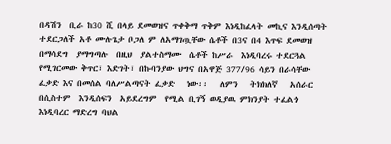በዳሽን  ቢራ ከ30 ሺ በላይ ደመወዝና ጥቀቅማ ጥቅም እነዲከፈላት መኪና እንዲሰጣት ተደርጋለች አቶ ሙሉጌታ ቦጋለ ም ለአማገጧቸው ሴቶች በ3ና በ4 እጥፍ ደመወዝ  በማሳደግ  ያማግጣሉ  በዚህ  ያልተስማሙ  ሴቶች ከሥራ  እነዲባረሩ ተደርጓል የሚገርመው ቅጥር፣ እድገት፣ በኩባንያው ህግና በአዋጅ 377/96 ሳይን በራሳቸው ፈቃድ እና በመሰል ባለሥልጣናት ፈቃድ   ነው፡፡   ለምን   ትክክለኛ   አሰራር በሲስተም  እንዲሰፍን  አይደረግም  የሚል ቢገኝ ወዲያዉ ምክንያት ተፈልጎ እነዲባረር ማድረግ ባህል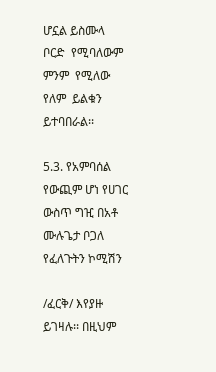ሆኗል ይስሙላ  ቦርድ  የሚባለውም  ምንም  የሚለው  የለም  ይልቁን  ይተባበራል፡፡

5.3. የአምባሰል የውጪም ሆነ የሀገር ውስጥ ግዢ በአቶ ሙሉጌታ ቦጋለ የፈለጉትን ኮሚሽን

/ፈርቅ/ እየያዙ ይገዛሉ፡፡ በዚህም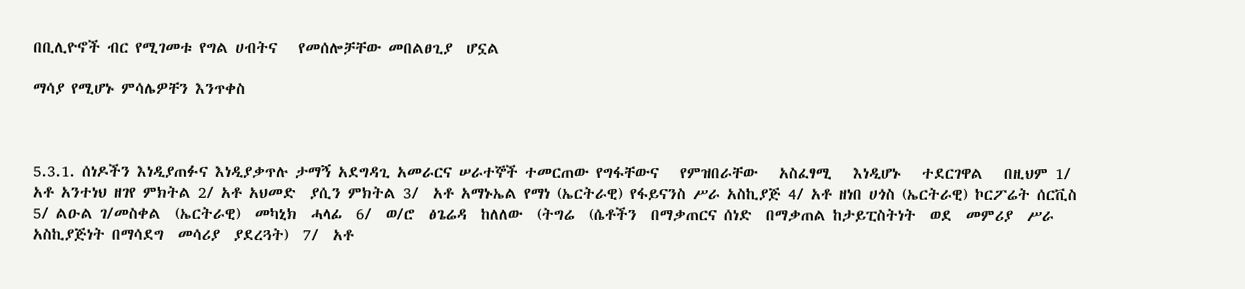በቢሊዮኖች ብር የሚገመቱ የግል ሀብትና   የመሰሎቻቸው መበልፀጊያ  ሆኗል

ማሳያ የሚሆኑ ምሳሌዎቸን እንጥቀስ



5.3.1. ሰነዶችን እነዲያጠፉና እነዲያቃጥሉ ታማኝ አደግዳጊ አመራርና ሠራተኞች ተመርጠው የግፋቸውና   የምዝበራቸው   አስፈፃሚ   እነዲሆኑ   ተደርገዋል   በዚህም 1/ አቶ አንተነህ ዘገየ ምክትል 2/ አቶ አህመድ  ያሲን ምክትል 3/  አቶ አማኑኤል የማነ (ኤርትራዊ) የፋይናንስ ሥራ አስኪያጅ 4/ አቶ ዘነበ ሀጎስ (ኤርትራዊ) ኮርፖሬት ሰርቪስ 5/ ልዑል ገ/መስቀል  (ኤርትራዊ)  መካኒክ  ሓላፊ  6/  ወ/ሮ  ፅጌሬዳ  ከለለው  (ትግሬ  (ሴቶችን  በማቃጠርና ሰነድ  በማቃጠል ከታይፒስትነት  ወደ  መምሪያ  ሥራ  አስኪያጅነት በማሳደግ  መሳሪያ  ያደረጓት)  7/  አቶ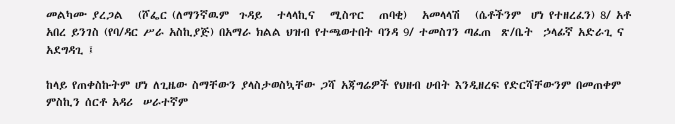መልካሙ ያረጋል   (ሾፌር (ለማንኛዉም  ጉዳይ   ተላላኪና   ሚስጥር   ጠባቂ)   አመላላሽ   (ሴቶችንም  ሆነ የተዘረፈን) 8/ አቶ አበረ ይንገስ (የባ/ዳር ሥራ አስኪያጅ) በአማራ ክልል ህዝብ የተጫወተበት ባንዳ 9/ ተመስገን ጣፈጠ  ጽ/ቤት  ኃላፊኛ አድራጊ ና አደግዳጊ ፤

ከላይ የጠቀስኩትም ሆነ ለጊዜው ስማቸውን ያላስታወስኳቸው ጋሻ አጃግሬዎች የህዘብ ሀብት እንዲዘረፍ የድርሻቸውንም በመጠቀም ምስኪን ሰርቶ አዳሪ  ሠራተኛም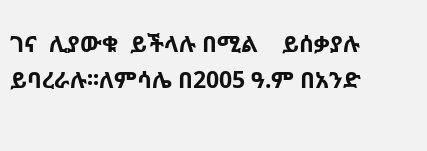ገና  ሊያውቁ  ይችላሉ በሚል    ይሰቃያሉ    ይባረራሉ፡፡ለምሳሌ በ2005 ዓ.ም በአንድ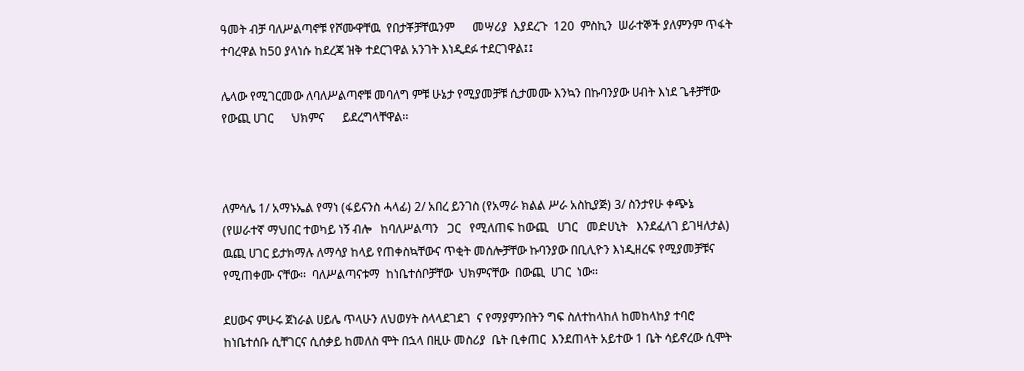ዓመት ብቻ ባለሥልጣኖቹ የሾሙዋቸዉ  የበታቾቻቸዉንም      መሣሪያ  እያደረጉ  120  ምስኪን  ሠራተኞች ያለምንም ጥፋት ተባረዋል ከ50 ያላነሱ ከደረጃ ዝቅ ተደርገዋል አንገት እነዲደፉ ተደርገዋል፤፤

ሌላው የሚገርመው ለባለሥልጣኖቹ መባለግ ምቹ ሁኔታ የሚያመቻቹ ሲታመሙ እንኳን በኩባንያው ሀብት እነደ ጌቶቻቸው የውጪ ሀገር      ህክምና      ይደረግላቸዋል፡፡



ለምሳሌ 1/ አማኑኤል የማነ (ፋይናንስ ሓላፊ) 2/ አበረ ይንገስ (የአማራ ክልል ሥራ አስኪያጅ) 3/ ስንታየሁ ቀጭኔ (የሠራተኛ ማህበር ተወካይ ነኝ ብሎ   ከባለሥልጣን   ጋር   የሚለጠፍ ከውጪ   ሀገር   መድሀኒት   እንደፈለገ ይገዛለታል) ዉጪ ሀገር ይታክማሉ ለማሳያ ከላይ የጠቀስኳቸውና ጥቂት መሰሎቻቸው ኩባንያው በቢሊዮን እነዲዘረፍ የሚያመቻቹና  የሚጠቀሙ ናቸው፡፡  ባለሥልጣናቱማ  ከነቤተሰቦቻቸው  ህክምናቸው  በውጪ  ሀገር  ነው፡፡

ደሀውና ምሁሩ ጀነራል ሀይሌ ጥላሁን ለህወሃት ስላላደገደገ  ና የማያምንበትን ግፍ ስለተከላከለ ከመከላከያ ተባሮ ከነቤተሰቡ ሲቸገርና ሲሰቃይ ከመለስ ሞት በኋላ በዚሁ መስሪያ  ቤት ቢቀጠር  እንደጠላት አይተው 1 ቤት ሳይኖረው ሲሞት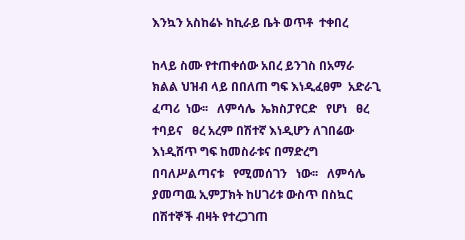እንኳን አስከሬኑ ከኪራይ ቤት ወጥቶ  ተቀበረ

ከላይ ስሙ የተጠቀሰው አበረ ይንገስ በአማራ ክልል ህዝብ ላይ በበለጠ ግፍ እነዲፈፀም  አድራጊ ፈጣሪ  ነው፡፡   ለምሳሌ  ኤክስፓየርድ   የሆነ   ፀረ   ተባይና   ፀረ አረም በሽተኛ እነዲሆን ለገበሬው እነዲሸጥ ግፍ ከመስራቱና በማድረግ   በባለሥልጣናቱ   የሚመሰገን   ነው፡፡   ለምሳሌ   ያመጣዉ ኢምፓክት ከሀገሪቱ ውስጥ በስኳር በሽተኞች ብዛት የተረጋገጠ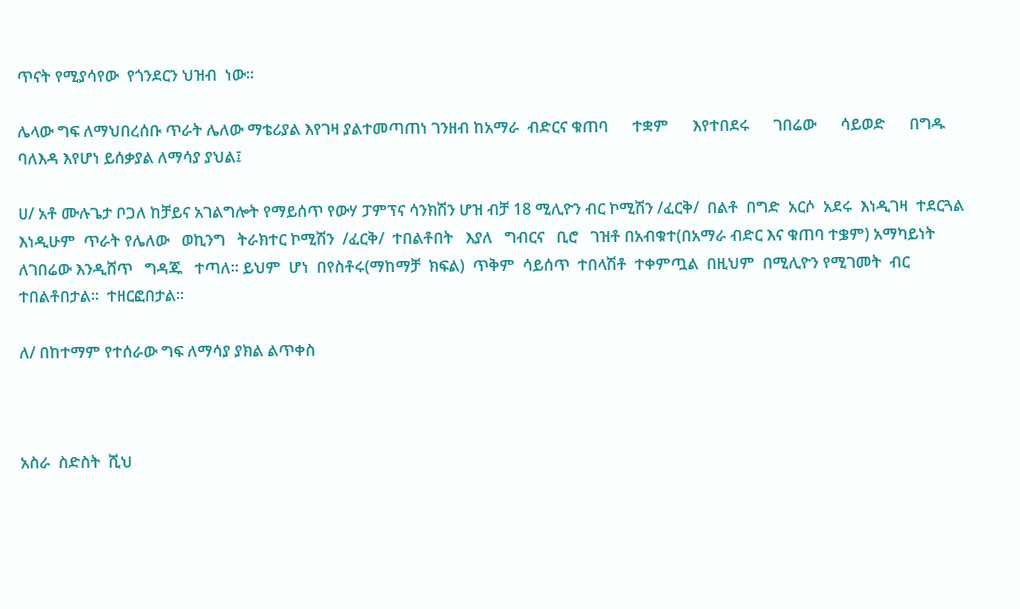ጥናት የሚያሳየው  የጎንደርን ህዝብ  ነው፡፡

ሌላው ግፍ ለማህበረሰቡ ጥራት ሌለው ማቴሪያል እየገዛ ያልተመጣጠነ ገንዘብ ከአማራ  ብድርና ቁጠባ      ተቋም      እየተበደሩ      ገበሬው      ሳይወድ      በግዱ ባለእዳ እየሆነ ይሰቃያል ለማሳያ ያህል፤

ሀ/ አቶ ሙሉጌታ ቦጋለ ከቻይና አገልግሎት የማይሰጥ የውሃ ፓምፕና ሳንክሽን ሆዝ ብቻ 18 ሚሊዮን ብር ኮሚሽን /ፈርቅ/  በልቶ  በግድ  አርሶ  አደሩ  እነዲገዛ  ተደርጓል  እነዲሁም  ጥራት የሌለው   ወኪንግ   ትራክተር ኮሚሽን  /ፈርቅ/  ተበልቶበት   እያለ   ግብርና   ቢሮ   ገዝቶ በአብቁተ(በአማራ ብድር እና ቁጠባ ተቌም) አማካይነት ለገበሬው እንዲሸጥ   ግዳጁ   ተጣለ፡፡ ይህም  ሆነ  በየስቶሩ(ማከማቻ  ክፍል)  ጥቅም  ሳይሰጥ  ተበላሽቶ  ተቀምጧል  በዚህም  በሚሊዮን የሚገመት  ብር  ተበልቶበታል፡፡  ተዘርፎበታል፡፡

ለ/ በከተማም የተሰራው ግፍ ለማሳያ ያክል ልጥቀስ



አስራ  ስድስት  ሺህ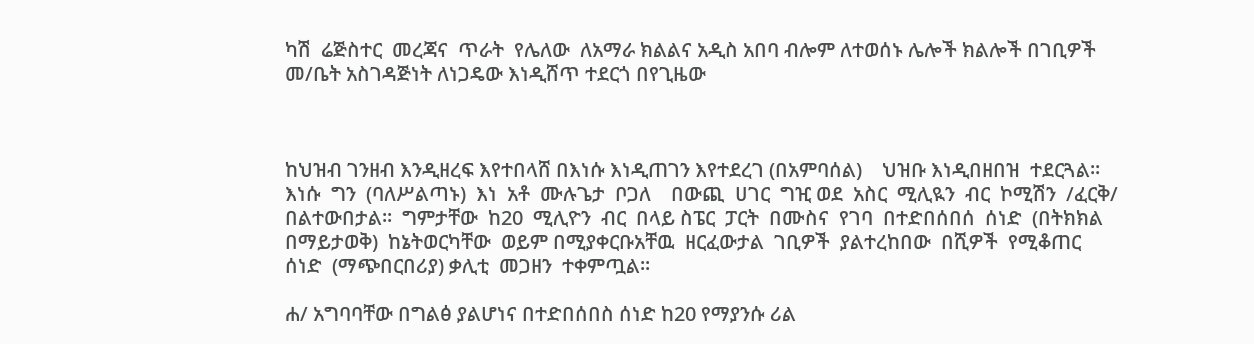ካሽ  ሬጅስተር  መረጃና  ጥራት  የሌለው  ለአማራ ክልልና አዲስ አበባ ብሎም ለተወሰኑ ሌሎች ክልሎች በገቢዎች መ/ቤት አስገዳጅነት ለነጋዴው እነዲሸጥ ተደርጎ በየጊዜው



ከህዝብ ገንዘብ እንዲዘረፍ እየተበላሸ በእነሱ እነዲጠገን እየተደረገ (በአምባሰል)    ህዝቡ እነዲበዘበዝ  ተደርጓል፡፡  እነሱ  ግን  (ባለሥልጣኑ)  እነ  አቶ  ሙሉጌታ  ቦጋለ    በውጪ  ሀገር  ግዢ ወደ  አስር  ሚሊዪን  ብር  ኮሚሽን  /ፈርቅ/  በልተውበታል፡፡  ግምታቸው  ከ20  ሚሊዮን  ብር  በላይ ስፔር  ፓርት  በሙስና  የገባ  በተድበሰበሰ  ሰነድ  (በትክክል  በማይታወቅ)  ከኔትወርካቸው  ወይም በሚያቀርቡአቸዉ  ዘርፈውታል  ገቢዎች  ያልተረከበው  በሺዎች  የሚቆጠር  ሰነድ  (ማጭበርበሪያ) ቃሊቲ  መጋዘን  ተቀምጧል፡፡

ሐ/ አግባባቸው በግልፅ ያልሆነና በተድበሰበስ ሰነድ ከ20 የማያንሱ ሪል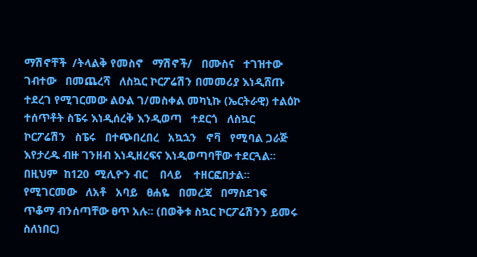ማሽኖቸች  /ትላልቅ የመስኖ   ማሽኖች/   በሙስና   ተገዝተው   ገብተው   በመጨረሻ   ለስኳር ኮርፖሬሽን በመመሪያ እነዲሸጡ ተደረገ የሚገርመው ልዑል ገ/መስቀል መካኒኩ (ኤርትራዊ) ተልዕኮ ተሰጥቶት ስፔሩ እነዲሰረቅ እንዲወጣ   ተደርጎ   ለስኳር   ኮርፖሬሽን   ስፔሩ   በተጭበረበረ   አኳኋን   ኖቫ   የሚባል ጋራጅ እየታረዱ ብዙ ገንዘብ እነዲዘረፍና እነዲወጣባቸው ተደርጓል፡፡  በዚህም  ከ120  ሚሊዮን ብር    በላይ    ተዘርፎበታል፡፡    የሚገርመው   ለአቶ   አባይ   ፀሐዬ   በመረጃ   በማስደገፍ   ጥቆማ ብንሰጣቸው ፀጥ አሉ፡፡ (በወቅቱ ስኳር ኮርፖሬሽንን ይመሩ ስለነበር)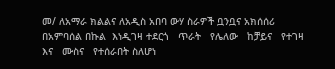መ/ ለአማራ ክልልና ለአዲስ አበባ ውሃ ስራዎች ቧንቧና አክሰሰሪ በአምባሰል በኩል  እነዲገዛ ተደርጎ   ጥራት   የሌለው   ከቻይና   የተገዛ   እና   ሙስና   የተሰራበት ስለሆነ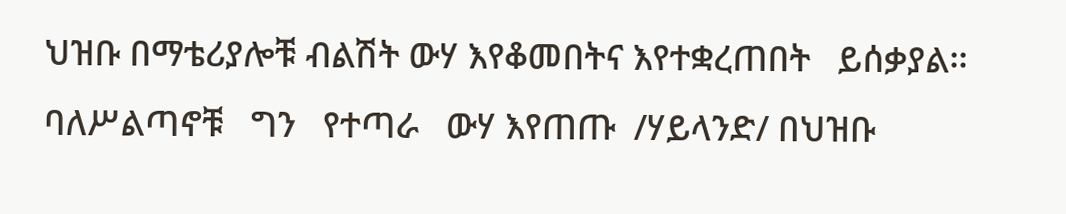ህዝቡ በማቴሪያሎቹ ብልሽት ውሃ እየቆመበትና እየተቋረጠበት   ይሰቃያል፡፡   ባለሥልጣኖቹ   ግን   የተጣራ   ውሃ እየጠጡ  /ሃይላንድ/ በህዝቡ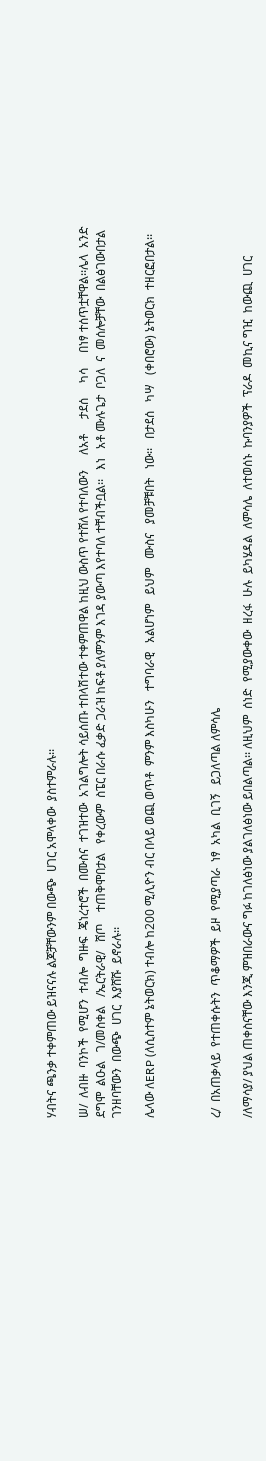ሃብትና ጫንቃ ተቀምጠው ይዝናናሉ ልጆቻቸውንም በውጭ  ሀገር አሞላቀው  ያስተምራሉ፡፡

ሠ/  ለብዙ  ባንኮች  የሚሆን  ተብሎ  ግዙፍ  ጄነረተሮች  በሙስና  ተገዝተው  አገልግሎት ሳይሰጡ ተበላሽተው ተቀምጠዋል ከዚህ ውስጥ የተሸለ የተባለውን     ለአቶ     ታደሰ     ካሳ     በነፃ ተሰጥቷቸዋል፡፡ሌላ  አንድ  ደግሞ  ልዑል   ገ/መስቀል   /ኤርትራዊ/   ሸጦ    ተጠቅሞበታል   የቀረውም  ስፔር በራሱ ፈቃድ ጋራዝ ከፍቶ ያለምንም እገዳ ያውጣ እየተባለ ተቸብችቧል፡፡   እነ   አቶ ሙሉጌታ  ቦጋለ  ና  መሰሎቻቸው  በልፅገውበታል  ገንዘባቸውን  በውጭ  ሀገር  እያሸሹ  ይኖራሉ፡፡

ሌላው ለERP (ለሲስተም ኔትወርክ) ተብሎ ከ200 ሚሊዮን ብር በላይ ወጪ ወጥቶ  ምንም እስካሁን   ተግባራዊ   አልሆነም   ይህም   ሙስና   ያመቻቹበት   ነው፡፡   በታደሰ   ካሣ   (ቀበሮው) ኔትወርክ  ተዘርፎበታል፡፡



ረ/  በአጠቃላይ  የተጠቀሱትን  ጥቆማዎች  ይዞ  የሚያጣራ  ነፃ  አካል  ቢገኝ   ይጋለጣል ለምሳሌ

/ለማሳያ/ ያህል ጠቀስናቸው እንጂ ምዝበራውና ግፉ ከገለፅነው ያልገለፅነው ይበልጣል፡፡ ለዚህም  ሰነድ  የሚያውቀው  ዘረፋ  ሁሉ  ይካሄዳል  ለምሳሌ  ለተወሰኑ  ኩባንያዎች  ፕራዶ  መኪና ግዢ  ከውጪ  ሀገር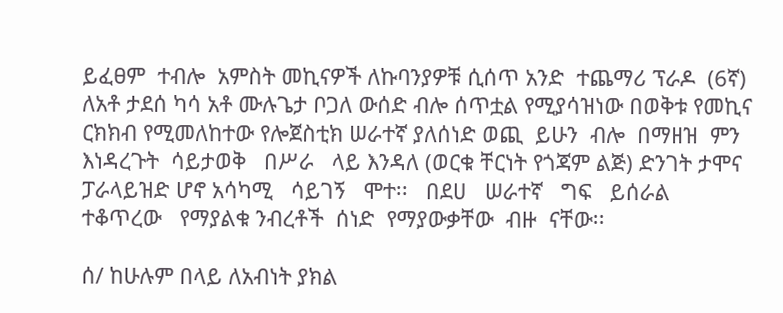ይፈፀም  ተብሎ  አምስት መኪናዎች ለኩባንያዎቹ ሲሰጥ አንድ  ተጨማሪ ፕራዶ  (6ኛ) ለአቶ ታደሰ ካሳ አቶ ሙሉጌታ ቦጋለ ውሰድ ብሎ ሰጥቷል የሚያሳዝነው በወቅቱ የመኪና ርክክብ የሚመለከተው የሎጀስቲክ ሠራተኛ ያለሰነድ ወጪ  ይሁን  ብሎ  በማዘዝ  ምን እነዳረጉት  ሳይታወቅ   በሥራ   ላይ እንዳለ (ወርቁ ቸርነት የጎጃም ልጅ) ድንገት ታሞና ፓራላይዝድ ሆኖ አሳካሚ   ሳይገኝ   ሞተ፡፡   በደሀ   ሠራተኛ   ግፍ   ይሰራል   ተቆጥረው   የማያልቁ ንብረቶች  ሰነድ  የማያውቃቸው  ብዙ  ናቸው፡፡

ሰ/ ከሁሉም በላይ ለአብነት ያክል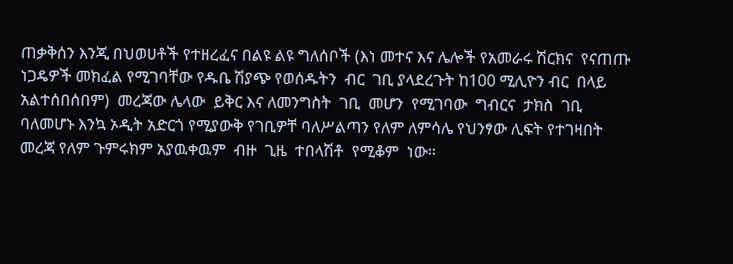ጠቃቅሰን እንጂ በህወሀቶች የተዘረፈና በልዩ ልዩ ግለሰቦች (እነ መተና እና ሌሎች የአመራሩ ሽርክና  የናጠጡ ነጋዴዎች መክፈል የሚገባቸው የዱቤ ሽያጭ የወሰዱትን  ብር  ገቢ ያላደረጉት ከ100 ሚሊዮን ብር  በላይ  አልተሰበሰበም)  መረጃው ሌላው  ይቅር እና ለመንግስት  ገቢ  መሆን  የሚገባው  ግብርና  ታክስ  ገቢ ባለመሆኑ እንኳ ኦዲት አድርጎ የሚያውቅ የገቢዎቸ ባለሥልጣን የለም ለምሳሌ የህንፃው ሊፍት የተገዛበት መረጃ የለም ጉምሩክም አያዉቀዉም  ብዙ  ጊዜ  ተበላሽቶ  የሚቆም  ነው፡፡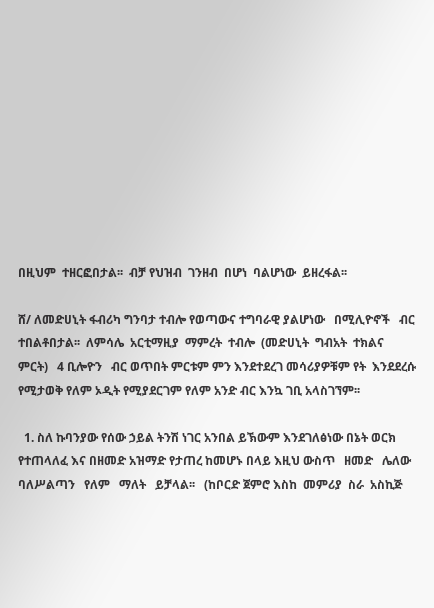በዚህም  ተዘርፎበታል፡፡  ብቻ የህዝብ  ገንዘብ  በሆነ  ባልሆነው  ይዘረፋል፡፡

ሸ/ ለመድሀኒት ፋብሪካ ግንባታ ተብሎ የወጣውና ተግባራዊ ያልሆነው   በሚሊዮኖች   ብር ተበልቶበታል፡፡  ለምሳሌ  አርቲማዚያ  ማምረት  ተብሎ  (መድሀኒት  ግብአት  ተክልና  ምርት)   4 ቢሎዮን   ብር ወጥበት ምርቱም ምን እንደተደረገ መሳሪያዎቹም የት  እንደደረሱ የሚታወቅ የለም ኦዲት የሚያደርገም የለም አንድ ብር እንኳ ገቢ አላስገኘም፡፡

  1. ስለ ኩባንያው የሰው ኃይል ትንሽ ነገር አንበል ይኽውም እንደገለፅነው በኔት ወርክ የተጠላለፈ እና በዘመድ አዝማድ የታጠረ ከመሆኑ በላይ እዚህ ውስጥ   ዘመድ   ሌለው ባለሥልጣን   የለም   ማለት   ይቻላል፡፡   (ከቦርድ ጀምሮ እስከ  መምሪያ  ስራ  አስኪጅ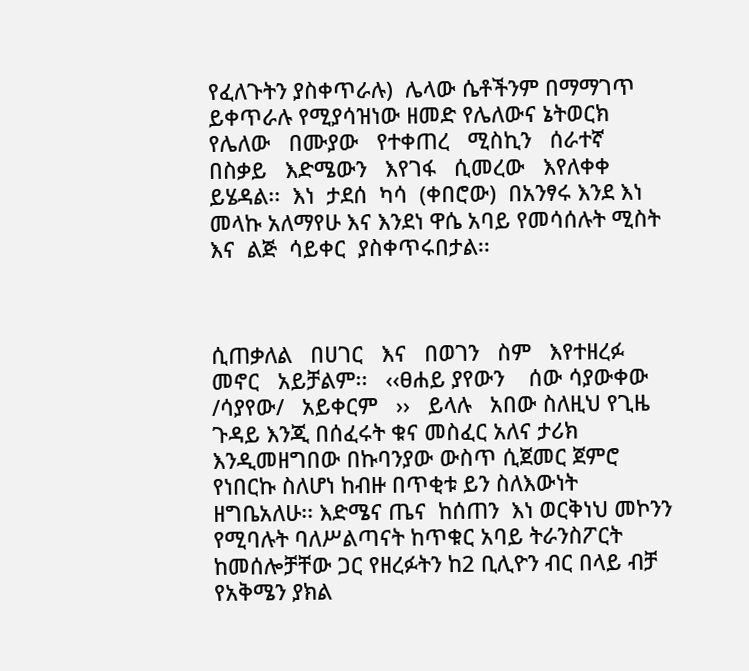የፈለጉትን ያስቀጥራሉ)  ሌላው ሴቶችንም በማማገጥ ይቀጥራሉ የሚያሳዝነው ዘመድ የሌለውና ኔትወርክ የሌለው   በሙያው   የተቀጠረ   ሚስኪን   ሰራተኛ   በስቃይ   እድሜውን   እየገፋ   ሲመረው   እየለቀቀ ይሄዳል፡፡  እነ  ታደሰ  ካሳ  (ቀበሮው)  በአንፃሩ እንደ እነ መላኩ አለማየሁ እና እንደነ ዋሴ አባይ የመሳሰሉት ሚስት  እና  ልጅ  ሳይቀር  ያስቀጥሩበታል፡፡



ሲጠቃለል   በሀገር   እና   በወገን   ስም   እየተዘረፉ   መኖር   አይቻልም፡፡   ‹‹ፀሐይ ያየውን    ሰው ሳያውቀው   /ሳያየው/   አይቀርም   ››   ይላሉ   አበው ስለዚህ የጊዜ ጉዳይ እንጂ በሰፈሩት ቁና መስፈር አለና ታሪክ እንዲመዘግበው በኩባንያው ውስጥ ሲጀመር ጀምሮ የነበርኩ ስለሆነ ከብዙ በጥቂቱ ይን ስለእውነት ዘግቤአለሁ፡፡ እድሜና ጤና  ከሰጠን  እነ ወርቅነህ መኮንን የሚባሉት ባለሥልጣናት ከጥቁር አባይ ትራንስፖርት ከመሰሎቻቸው ጋር የዘረፉትን ከ2 ቢሊዮን ብር በላይ ብቻ የአቅሜን ያክል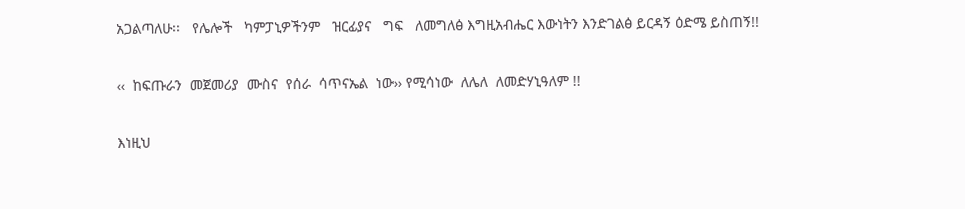አጋልጣለሁ፡፡   የሌሎች   ካምፓኒዎችንም   ዝርፊያና   ግፍ   ለመግለፅ እግዚአብሔር እውነትን እንድገልፅ ይርዳኝ ዕድሜ ይስጠኝ!!

‹‹  ከፍጡራን  መጀመሪያ  ሙስና  የሰራ  ሳጥናኤል  ነው›› የሚሳነው  ለሌለ  ለመድሃኒዓለም !!

እነዚህ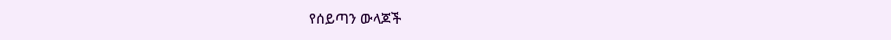የሰይጣን ውላጆች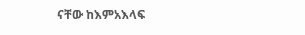ናቸው ከእምአእላፍ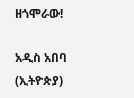ዘጎሞራው!

አዲስ አበባ (ኢትዮጵያ)